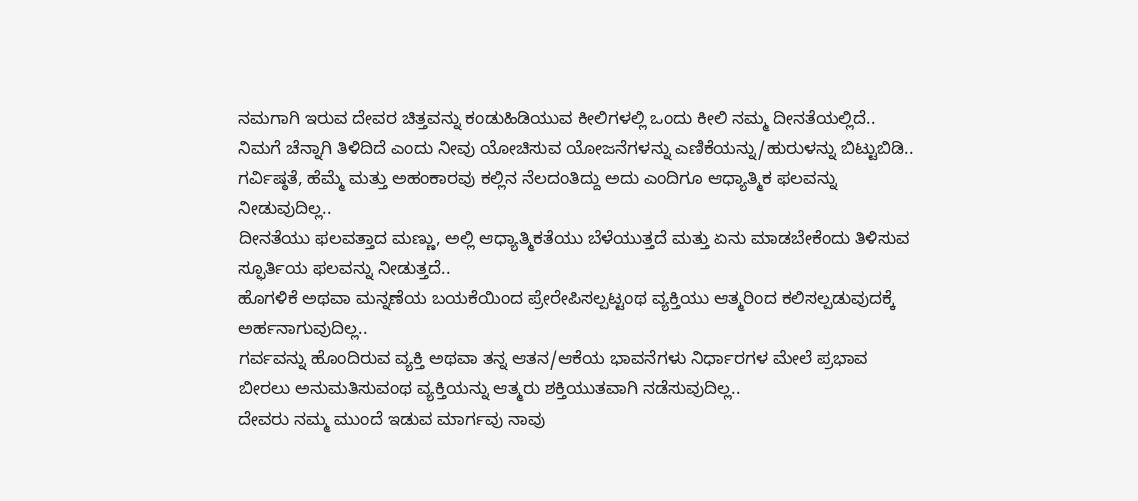ನಮಗಾಗಿ ಇರುವ ದೇವರ ಚಿತ್ತವನ್ನು ಕಂಡುಹಿಡಿಯುವ ಕೀಲಿಗಳಲ್ಲಿ ಒಂದು ಕೀಲಿ ನಮ್ಮ ದೀನತೆಯಲ್ಲಿದೆ..
ನಿಮಗೆ ಚೆನ್ನಾಗಿ ತಿಳಿದಿದೆ ಎಂದು ನೀವು ಯೋಚಿಸುವ ಯೋಜನೆಗಳನ್ನು ಎಣಿಕೆಯನ್ನು/ಹುರುಳನ್ನು ಬಿಟ್ಟುಬಿಡಿ..
ಗರ್ವಿಷ್ಠತೆ, ಹೆಮ್ಮೆ ಮತ್ತು ಅಹಂಕಾರವು ಕಲ್ಲಿನ ನೆಲದಂತಿದ್ದು ಅದು ಎಂದಿಗೂ ಆಧ್ಯಾತ್ಮಿಕ ಫಲವನ್ನು ನೀಡುವುದಿಲ್ಲ..
ದೀನತೆಯು ಫಲವತ್ತಾದ ಮಣ್ಣು, ಅಲ್ಲಿ ಆಧ್ಯಾತ್ಮಿಕತೆಯು ಬೆಳೆಯುತ್ತದೆ ಮತ್ತು ಏನು ಮಾಡಬೇಕೆಂದು ತಿಳಿಸುವ ಸ್ಫೂರ್ತಿಯ ಫಲವನ್ನು ನೀಡುತ್ತದೆ..
ಹೊಗಳಿಕೆ ಅಥವಾ ಮನ್ನಣೆಯ ಬಯಕೆಯಿಂದ ಪ್ರೇರೇಪಿಸಲ್ಪಟ್ಟಂಥ ವ್ಯಕ್ತಿಯು ಆತ್ಮರಿಂದ ಕಲಿಸಲ್ಪಡುವುದಕ್ಕೆ ಅರ್ಹನಾಗುವುದಿಲ್ಲ..
ಗರ್ವವನ್ನು ಹೊಂದಿರುವ ವ್ಯಕ್ತಿ ಅಥವಾ ತನ್ನ ಆತನ/ಆಕೆಯ ಭಾವನೆಗಳು ನಿರ್ಧಾರಗಳ ಮೇಲೆ ಪ್ರಭಾವ ಬೀರಲು ಅನುಮತಿಸುವಂಥ ವ್ಯಕ್ತಿಯನ್ನು ಆತ್ಮರು ಶಕ್ತಿಯುತವಾಗಿ ನಡೆಸುವುದಿಲ್ಲ..
ದೇವರು ನಮ್ಮ ಮುಂದೆ ಇಡುವ ಮಾರ್ಗವು ನಾವು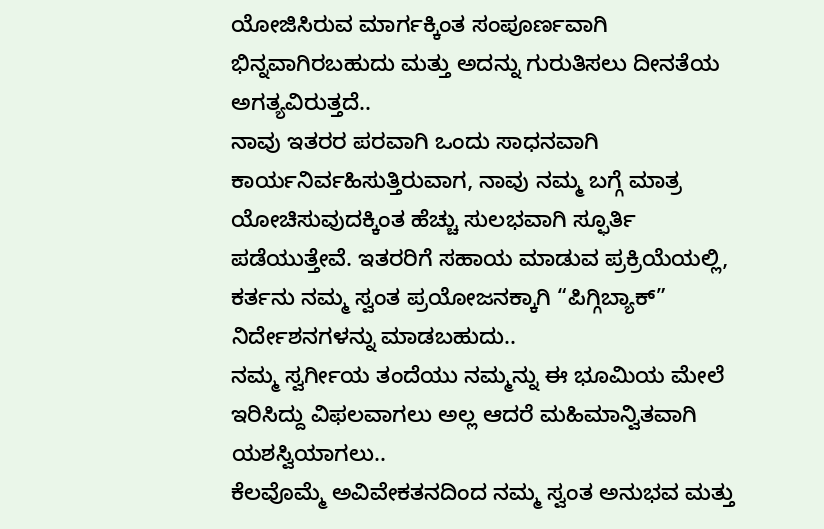ಯೋಜಿಸಿರುವ ಮಾರ್ಗಕ್ಕಿಂತ ಸಂಪೂರ್ಣವಾಗಿ ಭಿನ್ನವಾಗಿರಬಹುದು ಮತ್ತು ಅದನ್ನು ಗುರುತಿಸಲು ದೀನತೆಯ ಅಗತ್ಯವಿರುತ್ತದೆ..
ನಾವು ಇತರರ ಪರವಾಗಿ ಒಂದು ಸಾಧನವಾಗಿ ಕಾರ್ಯನಿರ್ವಹಿಸುತ್ತಿರುವಾಗ, ನಾವು ನಮ್ಮ ಬಗ್ಗೆ ಮಾತ್ರ ಯೋಚಿಸುವುದಕ್ಕಿಂತ ಹೆಚ್ಚು ಸುಲಭವಾಗಿ ಸ್ಫೂರ್ತಿ ಪಡೆಯುತ್ತೇವೆ. ಇತರರಿಗೆ ಸಹಾಯ ಮಾಡುವ ಪ್ರಕ್ರಿಯೆಯಲ್ಲಿ, ಕರ್ತನು ನಮ್ಮ ಸ್ವಂತ ಪ್ರಯೋಜನಕ್ಕಾಗಿ “ಪಿಗ್ಗಿಬ್ಯಾಕ್” ನಿರ್ದೇಶನಗಳನ್ನು ಮಾಡಬಹುದು..
ನಮ್ಮ ಸ್ವರ್ಗೀಯ ತಂದೆಯು ನಮ್ಮನ್ನು ಈ ಭೂಮಿಯ ಮೇಲೆ ಇರಿಸಿದ್ದು ವಿಫಲವಾಗಲು ಅಲ್ಲ ಆದರೆ ಮಹಿಮಾನ್ವಿತವಾಗಿ ಯಶಸ್ವಿಯಾಗಲು..
ಕೆಲವೊಮ್ಮೆ ಅವಿವೇಕತನದಿಂದ ನಮ್ಮ ಸ್ವಂತ ಅನುಭವ ಮತ್ತು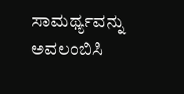ಸಾಮರ್ಥ್ಯವನ್ನು ಅವಲಂಬಿಸಿ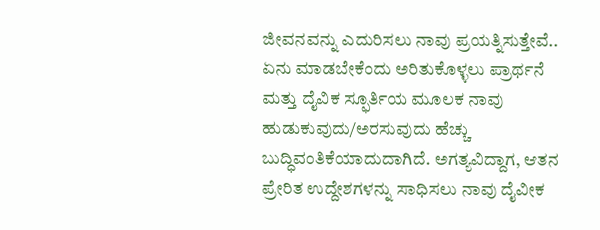ಜೀವನವನ್ನು ಎದುರಿಸಲು ನಾವು ಪ್ರಯತ್ನಿಸುತ್ತೇವೆ..
ಏನು ಮಾಡಬೇಕೆಂದು ಅರಿತುಕೊಳ್ಳಲು ಪ್ರಾರ್ಥನೆ ಮತ್ತು ದೈವಿಕ ಸ್ಫೂರ್ತಿಯ ಮೂಲಕ ನಾವು ಹುಡುಕುವುದು/ಅರಸುವುದು ಹೆಚ್ಚು ಬುದ್ಧಿವಂತಿಕೆಯಾದುದಾಗಿದೆ. ಅಗತ್ಯವಿದ್ದಾಗ, ಆತನ ಪ್ರೇರಿತ ಉದ್ದೇಶಗಳನ್ನು ಸಾಧಿಸಲು ನಾವು ದೈವೀಕ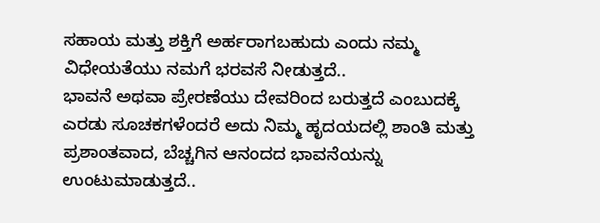ಸಹಾಯ ಮತ್ತು ಶಕ್ತಿಗೆ ಅರ್ಹರಾಗಬಹುದು ಎಂದು ನಮ್ಮ ವಿಧೇಯತೆಯು ನಮಗೆ ಭರವಸೆ ನೀಡುತ್ತದೆ..
ಭಾವನೆ ಅಥವಾ ಪ್ರೇರಣೆಯು ದೇವರಿಂದ ಬರುತ್ತದೆ ಎಂಬುದಕ್ಕೆ ಎರಡು ಸೂಚಕಗಳೆಂದರೆ ಅದು ನಿಮ್ಮ ಹೃದಯದಲ್ಲಿ ಶಾಂತಿ ಮತ್ತು ಪ್ರಶಾಂತವಾದ, ಬೆಚ್ಚಗಿನ ಆನಂದದ ಭಾವನೆಯನ್ನು ಉಂಟುಮಾಡುತ್ತದೆ..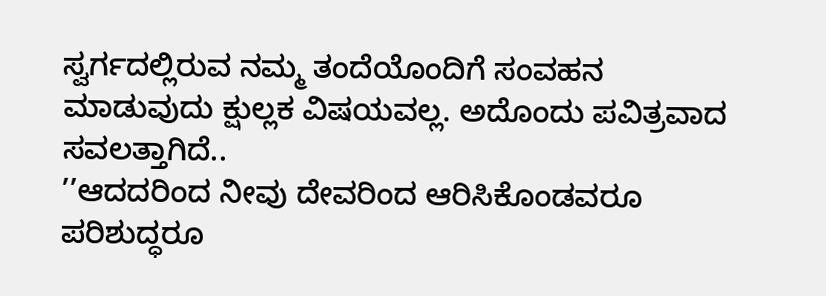ಸ್ವರ್ಗದಲ್ಲಿರುವ ನಮ್ಮ ತಂದೆಯೊಂದಿಗೆ ಸಂವಹನ ಮಾಡುವುದು ಕ್ಷುಲ್ಲಕ ವಿಷಯವಲ್ಲ. ಅದೊಂದು ಪವಿತ್ರವಾದ ಸವಲತ್ತಾಗಿದೆ..
’’ಆದದರಿಂದ ನೀವು ದೇವರಿಂದ ಆರಿಸಿಕೊಂಡವರೂ ಪರಿಶುದ್ಧರೂ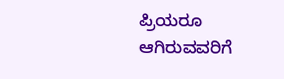ಪ್ರಿಯರೂ ಆಗಿರುವವರಿಗೆ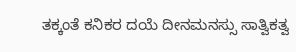ತಕ್ಕಂತೆ ಕನಿಕರ ದಯೆ ದೀನಮನಸ್ಸು ಸಾತ್ವಿಕತ್ವ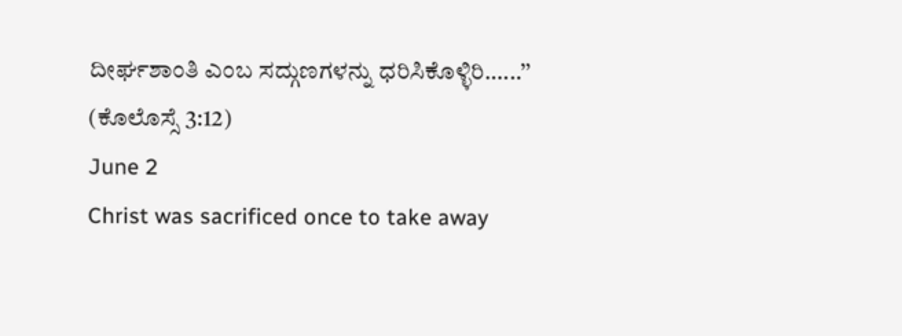ದೀರ್ಘಶಾಂತಿ ಎಂಬ ಸದ್ಗುಣಗಳನ್ನು ಧರಿಸಿಕೊಳ್ಳಿರಿ.…..’’ (ಕೊಲೊಸ್ಸೆ 3:12)
June 2
Christ was sacrificed once to take away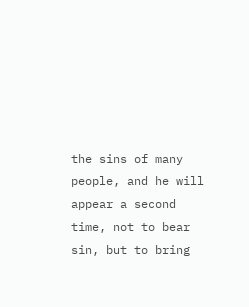the sins of many people, and he will appear a second time, not to bear sin, but to bring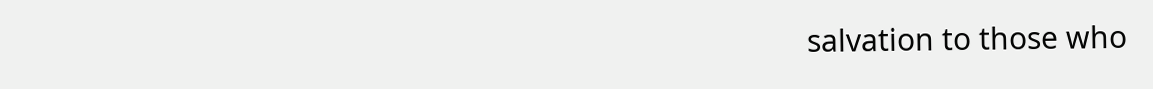salvation to those who